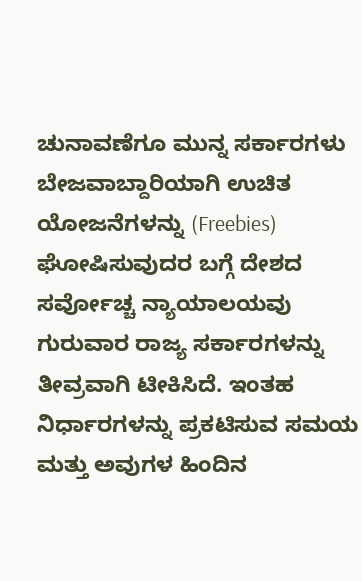ಚುನಾವಣೆಗೂ ಮುನ್ನ ಸರ್ಕಾರಗಳು ಬೇಜವಾಬ್ದಾರಿಯಾಗಿ ಉಚಿತ ಯೋಜನೆಗಳನ್ನು (Freebies) ಘೋಷಿಸುವುದರ ಬಗ್ಗೆ ದೇಶದ ಸರ್ವೋಚ್ಚ ನ್ಯಾಯಾಲಯವು ಗುರುವಾರ ರಾಜ್ಯ ಸರ್ಕಾರಗಳನ್ನು ತೀವ್ರವಾಗಿ ಟೀಕಿಸಿದೆ. ಇಂತಹ ನಿರ್ಧಾರಗಳನ್ನು ಪ್ರಕಟಿಸುವ ಸಮಯ ಮತ್ತು ಅವುಗಳ ಹಿಂದಿನ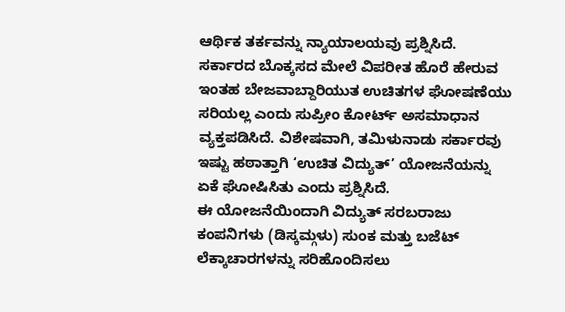ಆರ್ಥಿಕ ತರ್ಕವನ್ನು ನ್ಯಾಯಾಲಯವು ಪ್ರಶ್ನಿಸಿದೆ. ಸರ್ಕಾರದ ಬೊಕ್ಕಸದ ಮೇಲೆ ವಿಪರೀತ ಹೊರೆ ಹೇರುವ ಇಂತಹ ಬೇಜವಾಬ್ದಾರಿಯುತ ಉಚಿತಗಳ ಘೋಷಣೆಯು ಸರಿಯಲ್ಲ ಎಂದು ಸುಪ್ರೀಂ ಕೋರ್ಟ್ ಅಸಮಾಧಾನ ವ್ಯಕ್ತಪಡಿಸಿದೆ. ವಿಶೇಷವಾಗಿ, ತಮಿಳುನಾಡು ಸರ್ಕಾರವು ಇಷ್ಟು ಹಠಾತ್ತಾಗಿ ‘ಉಚಿತ ವಿದ್ಯುತ್’ ಯೋಜನೆಯನ್ನು ಏಕೆ ಘೋಷಿಸಿತು ಎಂದು ಪ್ರಶ್ನಿಸಿದೆ.
ಈ ಯೋಜನೆಯಿಂದಾಗಿ ವಿದ್ಯುತ್ ಸರಬರಾಜು ಕಂಪನಿಗಳು (ಡಿಸ್ಕಮ್ಗಳು) ಸುಂಕ ಮತ್ತು ಬಜೆಟ್ ಲೆಕ್ಕಾಚಾರಗಳನ್ನು ಸರಿಹೊಂದಿಸಲು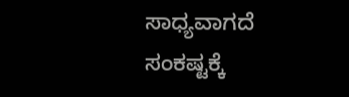ಸಾಧ್ಯವಾಗದೆ ಸಂಕಷ್ಟಕ್ಕೆ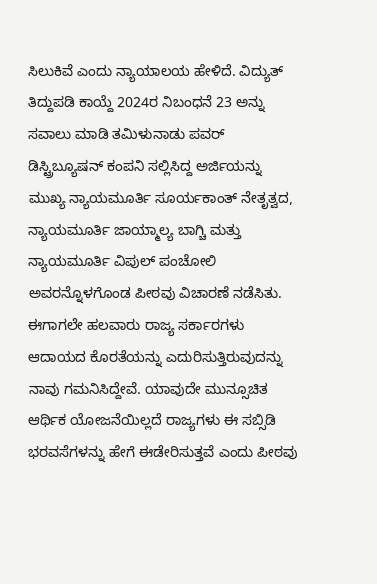ಸಿಲುಕಿವೆ ಎಂದು ನ್ಯಾಯಾಲಯ ಹೇಳಿದೆ. ವಿದ್ಯುತ್ ತಿದ್ದುಪಡಿ ಕಾಯ್ದೆ 2024ರ ನಿಬಂಧನೆ 23 ಅನ್ನು ಸವಾಲು ಮಾಡಿ ತಮಿಳುನಾಡು ಪವರ್ ಡಿಸ್ಟ್ರಿಬ್ಯೂಷನ್ ಕಂಪನಿ ಸಲ್ಲಿಸಿದ್ದ ಅರ್ಜಿಯನ್ನು ಮುಖ್ಯ ನ್ಯಾಯಮೂರ್ತಿ ಸೂರ್ಯಕಾಂತ್ ನೇತೃತ್ವದ, ನ್ಯಾಯಮೂರ್ತಿ ಜಾಯ್ಮಾಲ್ಯ ಬಾಗ್ಚಿ ಮತ್ತು ನ್ಯಾಯಮೂರ್ತಿ ವಿಪುಲ್ ಪಂಚೋಲಿ ಅವರನ್ನೊಳಗೊಂಡ ಪೀಠವು ವಿಚಾರಣೆ ನಡೆಸಿತು.
ಈಗಾಗಲೇ ಹಲವಾರು ರಾಜ್ಯ ಸರ್ಕಾರಗಳು ಆದಾಯದ ಕೊರತೆಯನ್ನು ಎದುರಿಸುತ್ತಿರುವುದನ್ನು ನಾವು ಗಮನಿಸಿದ್ದೇವೆ. ಯಾವುದೇ ಮುನ್ಸೂಚಿತ ಆರ್ಥಿಕ ಯೋಜನೆಯಿಲ್ಲದೆ ರಾಜ್ಯಗಳು ಈ ಸಬ್ಸಿಡಿ ಭರವಸೆಗಳನ್ನು ಹೇಗೆ ಈಡೇರಿಸುತ್ತವೆ ಎಂದು ಪೀಠವು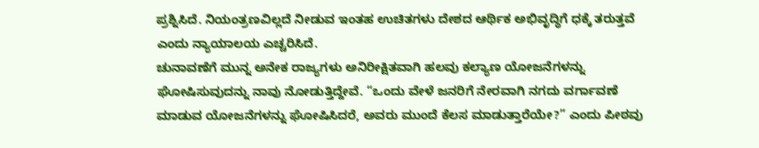ಪ್ರಶ್ನಿಸಿದೆ. ನಿಯಂತ್ರಣವಿಲ್ಲದೆ ನೀಡುವ ಇಂತಹ ಉಚಿತಗಳು ದೇಶದ ಆರ್ಥಿಕ ಅಭಿವೃದ್ಧಿಗೆ ಧಕ್ಕೆ ತರುತ್ತವೆ ಎಂದು ನ್ಯಾಯಾಲಯ ಎಚ್ಚರಿಸಿದೆ.
ಚುನಾವಣೆಗೆ ಮುನ್ನ ಅನೇಕ ರಾಜ್ಯಗಳು ಅನಿರೀಕ್ಷಿತವಾಗಿ ಹಲವು ಕಲ್ಯಾಣ ಯೋಜನೆಗಳನ್ನು ಘೋಷಿಸುವುದನ್ನು ನಾವು ನೋಡುತ್ತಿದ್ದೇವೆ. “ಒಂದು ವೇಳೆ ಜನರಿಗೆ ನೇರವಾಗಿ ನಗದು ವರ್ಗಾವಣೆ ಮಾಡುವ ಯೋಜನೆಗಳನ್ನು ಘೋಷಿಸಿದರೆ, ಅವರು ಮುಂದೆ ಕೆಲಸ ಮಾಡುತ್ತಾರೆಯೇ?” ಎಂದು ಪೀಠವು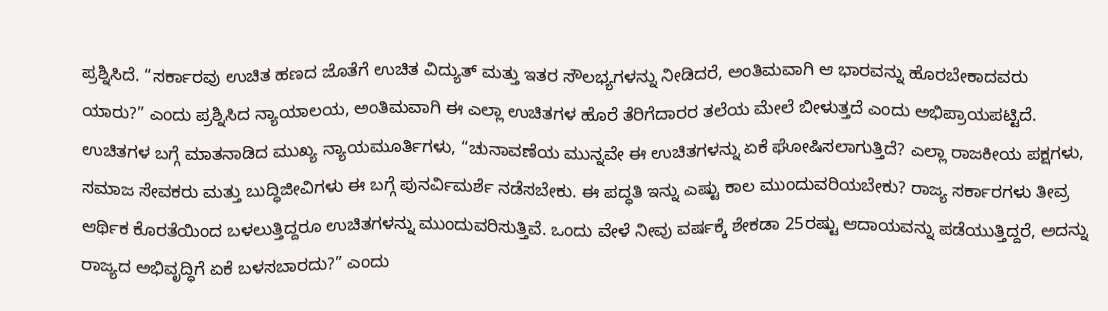ಪ್ರಶ್ನಿಸಿದೆ. “ಸರ್ಕಾರವು ಉಚಿತ ಹಣದ ಜೊತೆಗೆ ಉಚಿತ ವಿದ್ಯುತ್ ಮತ್ತು ಇತರ ಸೌಲಭ್ಯಗಳನ್ನು ನೀಡಿದರೆ, ಅಂತಿಮವಾಗಿ ಆ ಭಾರವನ್ನು ಹೊರಬೇಕಾದವರು ಯಾರು?” ಎಂದು ಪ್ರಶ್ನಿಸಿದ ನ್ಯಾಯಾಲಯ, ಅಂತಿಮವಾಗಿ ಈ ಎಲ್ಲಾ ಉಚಿತಗಳ ಹೊರೆ ತೆರಿಗೆದಾರರ ತಲೆಯ ಮೇಲೆ ಬೀಳುತ್ತದೆ ಎಂದು ಅಭಿಪ್ರಾಯಪಟ್ಟಿದೆ.
ಉಚಿತಗಳ ಬಗ್ಗೆ ಮಾತನಾಡಿದ ಮುಖ್ಯ ನ್ಯಾಯಮೂರ್ತಿಗಳು, “ಚುನಾವಣೆಯ ಮುನ್ನವೇ ಈ ಉಚಿತಗಳನ್ನು ಏಕೆ ಘೋಷಿಸಲಾಗುತ್ತಿದೆ? ಎಲ್ಲಾ ರಾಜಕೀಯ ಪಕ್ಷಗಳು, ಸಮಾಜ ಸೇವಕರು ಮತ್ತು ಬುದ್ಧಿಜೀವಿಗಳು ಈ ಬಗ್ಗೆ ಪುನರ್ವಿಮರ್ಶೆ ನಡೆಸಬೇಕು. ಈ ಪದ್ಧತಿ ಇನ್ನು ಎಷ್ಟು ಕಾಲ ಮುಂದುವರಿಯಬೇಕು? ರಾಜ್ಯ ಸರ್ಕಾರಗಳು ತೀವ್ರ ಆರ್ಥಿಕ ಕೊರತೆಯಿಂದ ಬಳಲುತ್ತಿದ್ದರೂ ಉಚಿತಗಳನ್ನು ಮುಂದುವರಿಸುತ್ತಿವೆ. ಒಂದು ವೇಳೆ ನೀವು ವರ್ಷಕ್ಕೆ ಶೇಕಡಾ 25ರಷ್ಟು ಆದಾಯವನ್ನು ಪಡೆಯುತ್ತಿದ್ದರೆ, ಅದನ್ನು ರಾಜ್ಯದ ಅಭಿವೃದ್ಧಿಗೆ ಏಕೆ ಬಳಸಬಾರದು?” ಎಂದು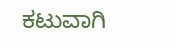ಕಟುವಾಗಿ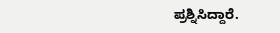ಪ್ರಶ್ನಿಸಿದ್ದಾರೆ.